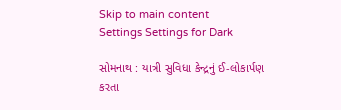Skip to main content
Settings Settings for Dark

સોમનાથ : યાત્રી સુવિધા કેન્દ્રનું ઈ-લોકાર્પણ કરતા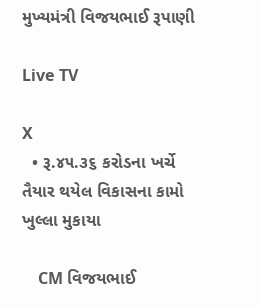મુખ્યમંત્રી વિજયભાઈ રૂપાણી

Live TV

X
  • રૂ.૪૫.૩૬ કરોડના ખર્ચે તૈયાર થયેલ વિકાસના કામો ખુલ્લા મુકાયા

    CM વિજયભાઈ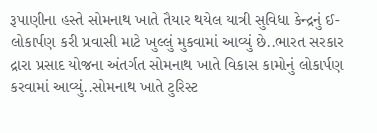રૂપાણીના હસ્તે સોમનાથ ખાતે તૈયાર થયેલ યાત્રી સુવિધા કેન્દ્રનું ઈ-લોકાર્પણ કરી પ્રવાસી માટે ખુલ્લું મુકવામાં આવ્યું છે..ભારત સરકાર દ્રારા પ્રસાદ યોજના અંતર્ગત સોમનાથ ખાતે વિકાસ કામોનું લોકાર્પણ કરવામાં આવ્યું..સોમનાથ ખાતે ટુરિસ્ટ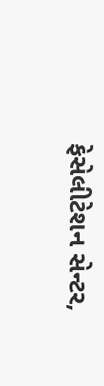ફેસેલીટેશન સેન્ટર,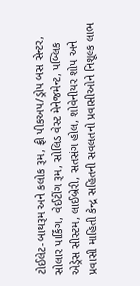ટોઈલેટ-બાથરૂમ અને કલોક રૂમ, ફ્રી પીકઅપ/ડ્રોપ બસ સેન્ટર, સોલાર પાર્કિંગ, વેઈટીંગ રૂમ, સોલિડ વેસ્ટ મેનેજમેન્ટ, પબ્લિક એડ્રેસ સીસ્ટમ, લાઈબ્રેરી, સતસંગ હોલ, શોવેનીયર શોપ અને પ્રવાસી માહિતી કેન્દ્ર સહિતની સવલતનો પ્રવાસીઓને નિશૂલ્ક લાભ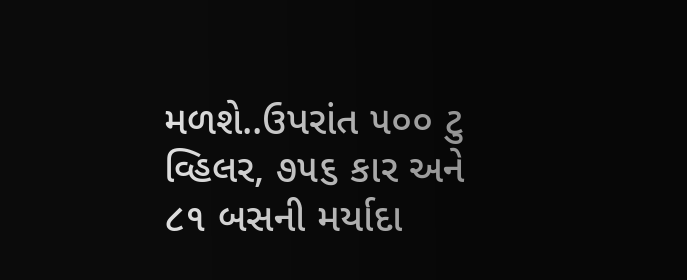મળશે..ઉપરાંત ૫૦૦ ટુ વ્હિલર, ૭૫૬ કાર અને ૮૧ બસની મર્યાદા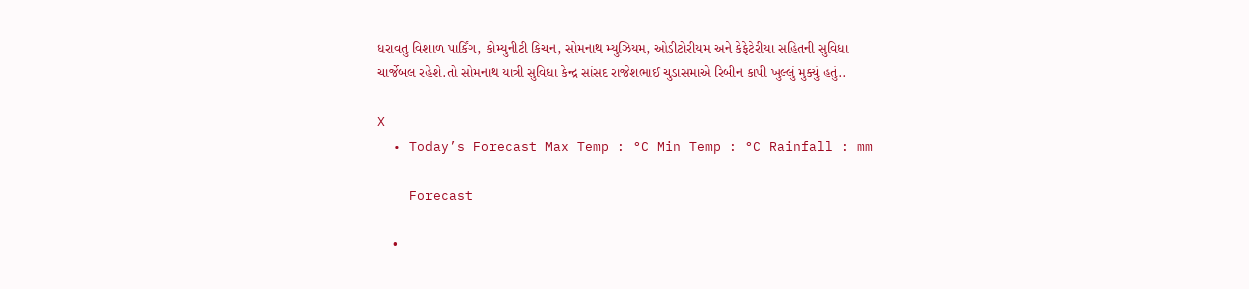ધરાવતુ વિશાળ પાર્કિંગ, કોમ્યુનીટી કિચન, સોમનાથ મ્યુઝિયમ, ઓડીટોરીયમ અને કેફેટેરીયા સહિતની સુવિધા ચાર્જેબલ રહેશે.તો સોમનાથ યાત્રી સુવિધા કેન્દ્ર સાંસદ રાજેશભાઈ ચુડાસમાએ રિબીન કાપી ખુલ્લું મુક્યું હતું..

X
  • Today’s Forecast Max Temp : °C Min Temp : °C Rainfall : mm

    Forecast

    •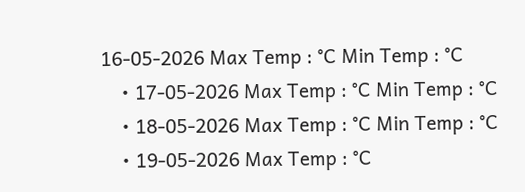16-05-2026 Max Temp : °C Min Temp : °C
    • 17-05-2026 Max Temp : °C Min Temp : °C
    • 18-05-2026 Max Temp : °C Min Temp : °C
    • 19-05-2026 Max Temp : °C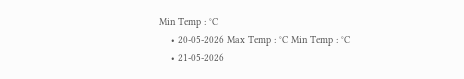Min Temp : °C
    • 20-05-2026 Max Temp : °C Min Temp : °C
    • 21-05-2026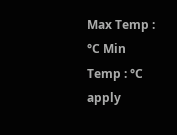Max Temp : °C Min Temp : °C
apply